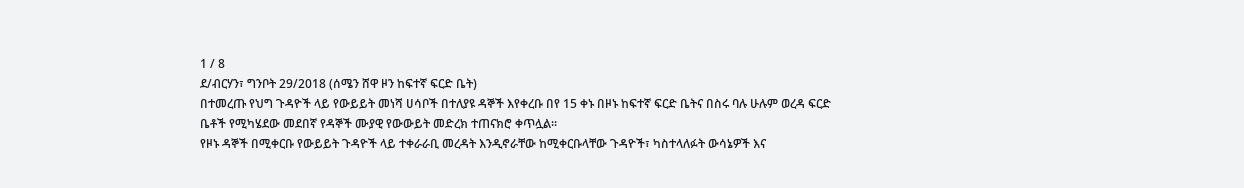1 / 8
ደ/ብርሃን፣ ግንቦት 29/2018 (ሰሜን ሸዋ ዞን ከፍተኛ ፍርድ ቤት)
በተመረጡ የህግ ጉዳዮች ላይ የውይይት መነሻ ሀሳቦች በተለያዩ ዳኞች እየቀረቡ በየ 15 ቀኑ በዞኑ ከፍተኛ ፍርድ ቤትና በስሩ ባሉ ሁሉም ወረዳ ፍርድ ቤቶች የሚካሄደው መደበኛ የዳኞች ሙያዊ የውውይት መድረክ ተጠናክሮ ቀጥሏል፡፡
የዞኑ ዳኞች በሚቀርቡ የውይይት ጉዳዮች ላይ ተቀራራቢ መረዳት እንዲኖራቸው ከሚቀርቡላቸው ጉዳዮች፣ ካስተላለፉት ውሳኔዎች እና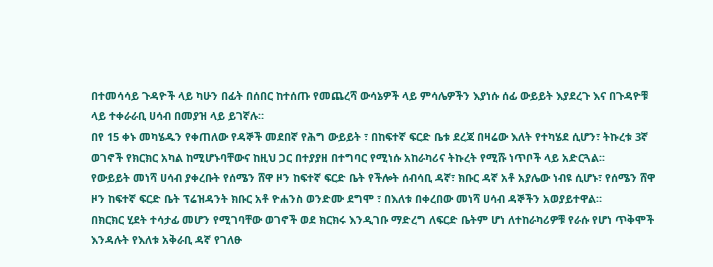በተመሳሳይ ጉዳዮች ላይ ካሁን በፊት በሰበር ከተሰጡ የመጨረሻ ውሳኔዎች ላይ ምሳሌዎችን እያነሱ ሰፊ ውይይት እያደረጉ እና በጉዳዮቹ ላይ ተቀራራቢ ሀሳብ በመያዝ ላይ ይገኛሉ።
በየ 15 ቀኑ መካሄዱን የቀጠለው የዳኞች መደበኛ የሕግ ውይይት ፣ በከፍተኛ ፍርድ ቤቱ ደረጃ በዛሬው እለት የተካሄደ ሲሆን፣ ትኩረቱ 3ኛ ወገኖች የክርክር አካል ከሚሆኑባቸውና ከዚህ ጋር በተያያዘ በተግባር የሚነሱ አከራካሪና ትኩረት የሚሹ ነጥቦች ላይ አድርጓል፡፡
የውይይት መነሻ ሀሳብ ያቀረቡት የሰሜን ሸዋ ዞን ከፍተኛ ፍርድ ቤት የችሎት ሰብሳቢ ዳኛ፣ ክቡር ዳኛ አቶ አያሌው ነብዩ ሲሆኑ፣ የሰሜን ሸዋ ዞን ከፍተኛ ፍርድ ቤት ፕሬዝዳንት ክቡር አቶ ዮሐንስ ወንድሙ ደግሞ ፣ በእለቱ በቀረበው መነሻ ሀሳብ ዳኞችን አወያይተዋል።
በክርክር ሂደት ተሳታፊ መሆን የሚገባቸው ወገኖች ወደ ክርክሩ እንዲገቡ ማድረግ ለፍርድ ቤትም ሆነ ለተከራካሪዎቹ የራሱ የሆነ ጥቅሞች እንዳሉት የእለቱ አቅራቢ ዳኛ የገለፁ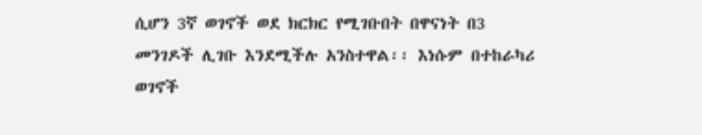ሲሆን 3ኛ ወገኖች ወደ ክርክር የሚገቡበት በዋናነት በ3 መንገዶች ሊገቡ እንደሚችሉ አንስተዋል፡፡ እነሱም በተከራካሪ ወገኖች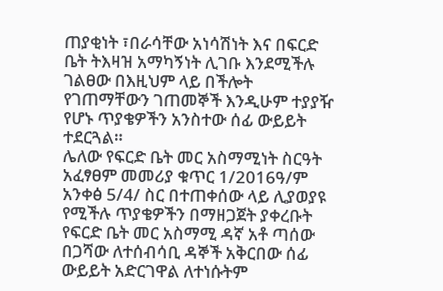ጠያቂነት ፣በራሳቸው አነሳሽነት እና በፍርድ ቤት ትእዛዝ አማካኝነት ሊገቡ እንደሚችሉ ገልፀው በእዚህም ላይ በችሎት የገጠማቸውን ገጠመኞች እንዲሁም ተያያዥ የሆኑ ጥያቄዎችን አንስተው ሰፊ ውይይት ተደርጓል።
ሌለው የፍርድ ቤት መር አስማሚነት ስርዓት አፈፃፀም መመሪያ ቁጥር 1/2016ዓ/ም አንቀፅ 5/4/ ስር በተጠቀሰው ላይ ሊያወያዩ የሚችሉ ጥያቄዎችን በማዘጋጀት ያቀረቡት የፍርድ ቤት መር አስማሚ ዳኛ አቶ ጣሰው በጋሻው ለተሰብሳቢ ዳኞች አቅርበው ሰፊ ውይይት አድርገዋል ለተነሱትም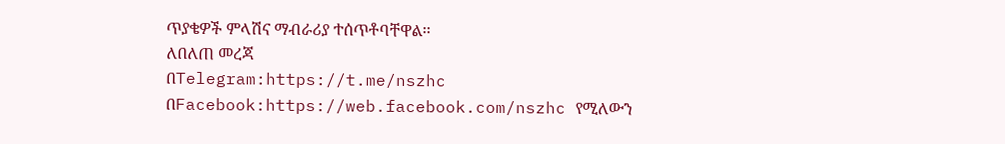ጥያቄዎች ምላሽና ማብራሪያ ተሰጥቶባቸዋል፡፡
ለበለጠ መረጃ
በTelegram:https://t.me/nszhc
በFacebook:https://web.facebook.com/nszhc የሚለውን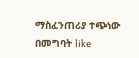ማስፈንጠሪያ ተጭነው በመግባት like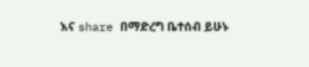እና share በማድረግ ቤተሰብ ይሁኑ